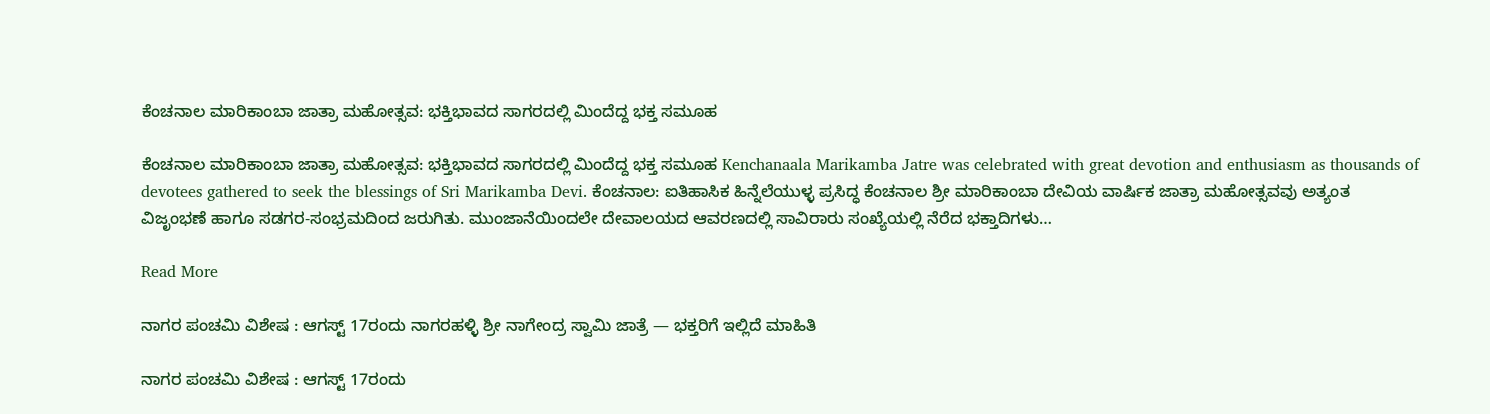ಕೆಂಚನಾಲ ಮಾರಿಕಾಂಬಾ ಜಾತ್ರಾ ಮಹೋತ್ಸವ: ಭಕ್ತಿಭಾವದ ಸಾಗರದಲ್ಲಿ ಮಿಂದೆದ್ದ ಭಕ್ತ ಸಮೂಹ

ಕೆಂಚನಾಲ ಮಾರಿಕಾಂಬಾ ಜಾತ್ರಾ ಮಹೋತ್ಸವ: ಭಕ್ತಿಭಾವದ ಸಾಗರದಲ್ಲಿ ಮಿಂದೆದ್ದ ಭಕ್ತ ಸಮೂಹ Kenchanaala Marikamba Jatre was celebrated with great devotion and enthusiasm as thousands of devotees gathered to seek the blessings of Sri Marikamba Devi. ಕೆಂಚನಾಲ: ಐತಿಹಾಸಿಕ ಹಿನ್ನೆಲೆಯುಳ್ಳ ಪ್ರಸಿದ್ಧ ಕೆಂಚನಾಲ ಶ್ರೀ ಮಾರಿಕಾಂಬಾ ದೇವಿಯ ವಾರ್ಷಿಕ ಜಾತ್ರಾ ಮಹೋತ್ಸವವು ಅತ್ಯಂತ ವಿಜೃಂಭಣೆ ಹಾಗೂ ಸಡಗರ-ಸಂಭ್ರಮದಿಂದ ಜರುಗಿತು. ಮುಂಜಾನೆಯಿಂದಲೇ ದೇವಾಲಯದ ಆವರಣದಲ್ಲಿ ಸಾವಿರಾರು ಸಂಖ್ಯೆಯಲ್ಲಿ ನೆರೆದ ಭಕ್ತಾದಿಗಳು…

Read More

ನಾಗರ ಪಂಚಮಿ ವಿಶೇಷ : ಆಗಸ್ಟ್ 17ರಂದು ನಾಗರಹಳ್ಳಿ ಶ್ರೀ ನಾಗೇಂದ್ರ ಸ್ವಾಮಿ ಜಾತ್ರೆ — ಭಕ್ತರಿಗೆ ಇಲ್ಲಿದೆ ಮಾಹಿತಿ

ನಾಗರ ಪಂಚಮಿ ವಿಶೇಷ : ಆಗಸ್ಟ್ 17ರಂದು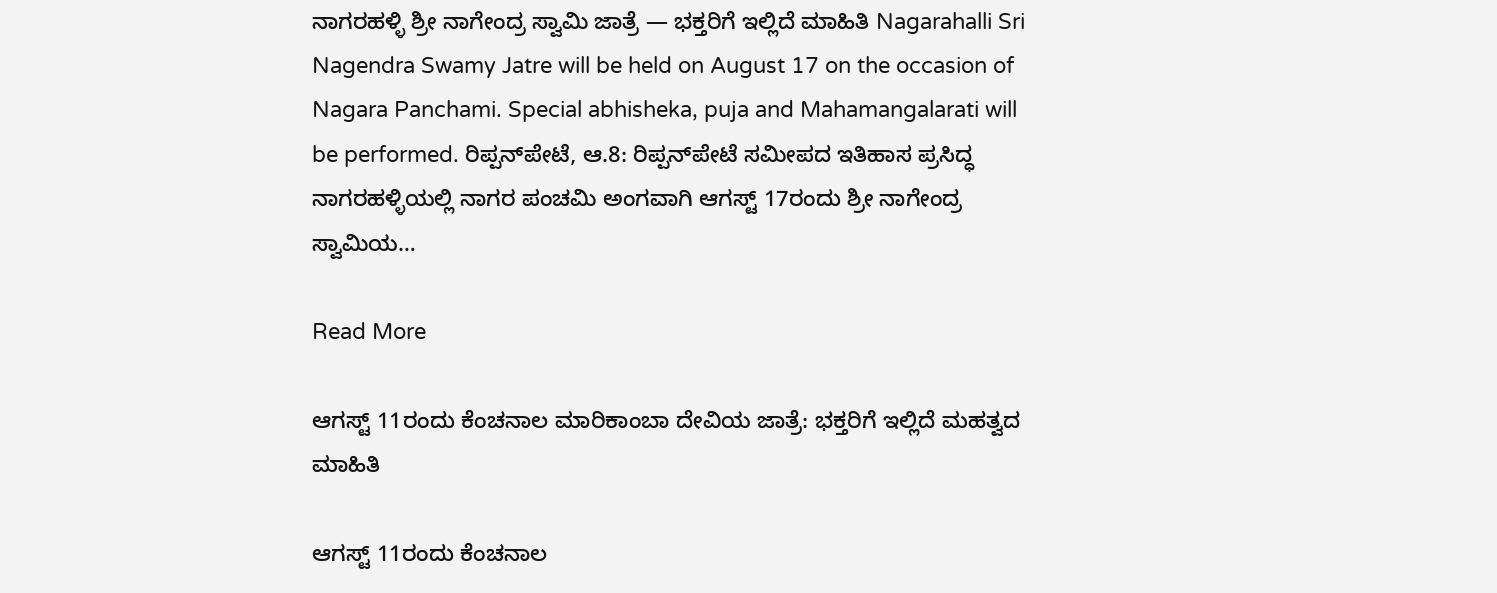ನಾಗರಹಳ್ಳಿ ಶ್ರೀ ನಾಗೇಂದ್ರ ಸ್ವಾಮಿ ಜಾತ್ರೆ — ಭಕ್ತರಿಗೆ ಇಲ್ಲಿದೆ ಮಾಹಿತಿ Nagarahalli Sri Nagendra Swamy Jatre will be held on August 17 on the occasion of Nagara Panchami. Special abhisheka, puja and Mahamangalarati will be performed. ರಿಪ್ಪನ್‌ಪೇಟೆ, ಆ.8: ರಿಪ್ಪನ್‌ಪೇಟೆ ಸಮೀಪದ ಇತಿಹಾಸ ಪ್ರಸಿದ್ಧ ನಾಗರಹಳ್ಳಿಯಲ್ಲಿ ನಾಗರ ಪಂಚಮಿ ಅಂಗವಾಗಿ ಆಗಸ್ಟ್ 17ರಂದು ಶ್ರೀ ನಾಗೇಂದ್ರ ಸ್ವಾಮಿಯ…

Read More

ಆಗಸ್ಟ್ 11ರಂದು ಕೆಂಚನಾಲ ಮಾರಿಕಾಂಬಾ ದೇವಿಯ ಜಾತ್ರೆ: ಭಕ್ತರಿಗೆ ಇಲ್ಲಿದೆ ಮಹತ್ವದ ಮಾಹಿತಿ

ಆಗಸ್ಟ್ 11ರಂದು ಕೆಂಚನಾಲ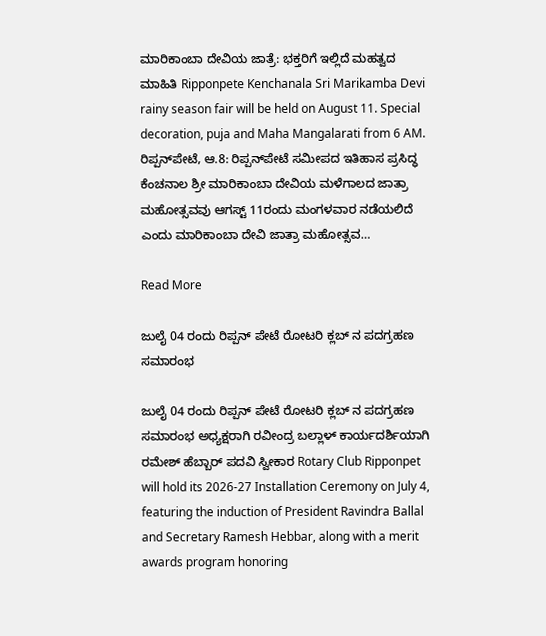ಮಾರಿಕಾಂಬಾ ದೇವಿಯ ಜಾತ್ರೆ: ಭಕ್ತರಿಗೆ ಇಲ್ಲಿದೆ ಮಹತ್ವದ ಮಾಹಿತಿ Ripponpete Kenchanala Sri Marikamba Devi rainy season fair will be held on August 11. Special decoration, puja and Maha Mangalarati from 6 AM. ರಿಪ್ಪನ್‌ಪೇಟೆ, ಆ.8: ರಿಪ್ಪನ್‌ಪೇಟೆ ಸಮೀಪದ ಇತಿಹಾಸ ಪ್ರಸಿದ್ಧ ಕೆಂಚನಾಲ ಶ್ರೀ ಮಾರಿಕಾಂಬಾ ದೇವಿಯ ಮಳೆಗಾಲದ ಜಾತ್ರಾ ಮಹೋತ್ಸವವು ಆಗಸ್ಟ್ 11ರಂದು ಮಂಗಳವಾರ ನಡೆಯಲಿದೆ ಎಂದು ಮಾರಿಕಾಂಬಾ ದೇವಿ ಜಾತ್ರಾ ಮಹೋತ್ಸವ…

Read More

ಜುಲೈ 04 ರಂದು ರಿಪ್ಪನ್ ಪೇಟೆ ರೋಟರಿ ಕ್ಲಬ್ ನ ಪದಗ್ರಹಣ ಸಮಾರಂಭ

ಜುಲೈ 04 ರಂದು ರಿಪ್ಪನ್ ಪೇಟೆ ರೋಟರಿ ಕ್ಲಬ್ ನ ಪದಗ್ರಹಣ ಸಮಾರಂಭ ಅಧ್ಯಕ್ಷರಾಗಿ ರವೀಂದ್ರ ಬಲ್ಲಾಳ್ ಕಾರ್ಯದರ್ಶಿಯಾಗಿ ರಮೇಶ್ ಹೆಬ್ಬಾರ್ ಪದವಿ ಸ್ವೀಕಾರ Rotary Club Ripponpet will hold its 2026-27 Installation Ceremony on July 4, featuring the induction of President Ravindra Ballal and Secretary Ramesh Hebbar, along with a merit awards program honoring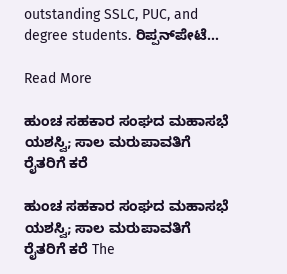outstanding SSLC, PUC, and degree students. ರಿಪ್ಪನ್‌ಪೇಟೆ…

Read More

ಹುಂಚ ಸಹಕಾರ ಸಂಘದ ಮಹಾಸಭೆ ಯಶಸ್ವಿ; ಸಾಲ ಮರುಪಾವತಿಗೆ ರೈತರಿಗೆ ಕರೆ

ಹುಂಚ ಸಹಕಾರ ಸಂಘದ ಮಹಾಸಭೆ ಯಶಸ್ವಿ; ಸಾಲ ಮರುಪಾವತಿಗೆ ರೈತರಿಗೆ ಕರೆ The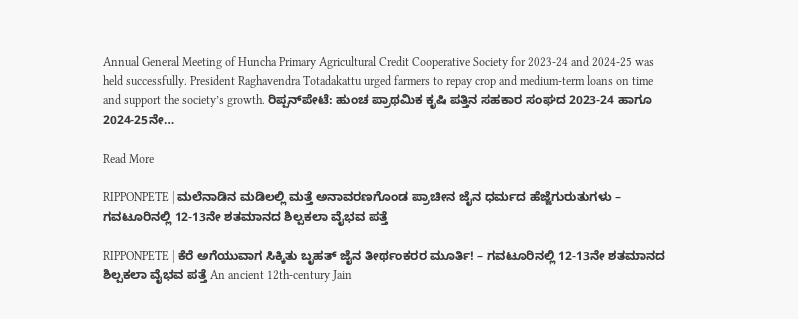Annual General Meeting of Huncha Primary Agricultural Credit Cooperative Society for 2023-24 and 2024-25 was held successfully. President Raghavendra Totadakattu urged farmers to repay crop and medium-term loans on time and support the society’s growth. ರಿಪ್ಪನ್‌ಪೇಟೆ: ಹುಂಚ ಪ್ರಾಥಮಿಕ ಕೃಷಿ ಪತ್ತಿನ ಸಹಕಾರ ಸಂಘದ 2023-24 ಹಾಗೂ 2024-25ನೇ…

Read More

RIPPONPETE | ಮಲೆನಾಡಿನ ಮಡಿಲಲ್ಲಿ ಮತ್ತೆ ಅನಾವರಣಗೊಂಡ ಪ್ರಾಚೀನ ಜೈನ ಧರ್ಮದ ಹೆಜ್ಜೆಗುರುತುಗಳು – ಗವಟೂರಿನಲ್ಲಿ 12-13ನೇ ಶತಮಾನದ ಶಿಲ್ಪಕಲಾ ವೈಭವ ಪತ್ತೆ

RIPPONPETE | ಕೆರೆ ಅಗೆಯುವಾಗ ಸಿಕ್ಕಿತು ಬೃಹತ್ ಜೈನ ತೀರ್ಥಂಕರರ ಮೂರ್ತಿ! – ಗವಟೂರಿನಲ್ಲಿ 12-13ನೇ ಶತಮಾನದ ಶಿಲ್ಪಕಲಾ ವೈಭವ ಪತ್ತೆ An ancient 12th-century Jain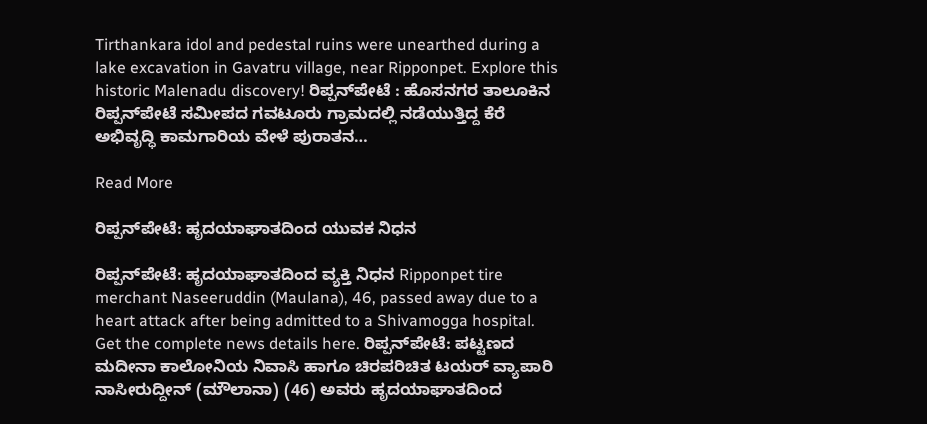Tirthankara idol and pedestal ruins were unearthed during a lake excavation in Gavatru village, near Ripponpet. Explore this historic Malenadu discovery! ರಿಪ್ಪನ್‌ಪೇಟೆ : ಹೊಸನಗರ ತಾಲೂಕಿನ ರಿಪ್ಪನ್‌ಪೇಟೆ ಸಮೀಪದ ಗವಟೂರು ಗ್ರಾಮದಲ್ಲಿ ನಡೆಯುತ್ತಿದ್ದ ಕೆರೆ ಅಭಿವೃದ್ಧಿ ಕಾಮಗಾರಿಯ ವೇಳೆ ಪುರಾತನ…

Read More

ರಿಪ್ಪನ್‌ಪೇಟೆ: ಹೃದಯಾಘಾತದಿಂದ ಯುವಕ ನಿಧನ

ರಿಪ್ಪನ್‌ಪೇಟೆ: ಹೃದಯಾಘಾತದಿಂದ ವ್ಯಕ್ತಿ ನಿಧನ Ripponpet tire merchant Naseeruddin (Maulana), 46, passed away due to a heart attack after being admitted to a Shivamogga hospital. Get the complete news details here. ರಿಪ್ಪನ್‌ಪೇಟೆ: ಪಟ್ಟಣದ ಮದೀನಾ ಕಾಲೋನಿಯ ನಿವಾಸಿ ಹಾಗೂ ಚಿರಪರಿಚಿತ ಟಯರ್ ವ್ಯಾಪಾರಿ ನಾಸೀರುದ್ದೀನ್ (ಮೌಲಾನಾ) (46) ಅವರು ಹೃದಯಾಘಾತದಿಂದ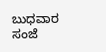ಬುಧವಾರ ಸಂಜೆ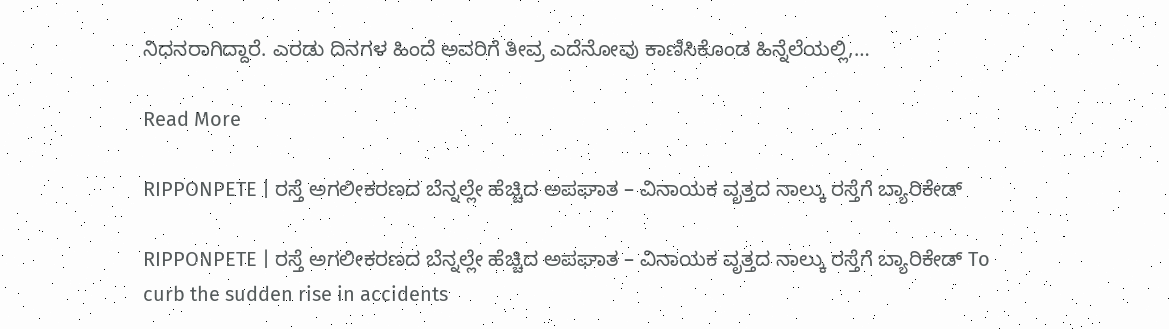ನಿಧನರಾಗಿದ್ದಾರೆ. ಎರಡು ದಿನಗಳ ಹಿಂದೆ ಅವರಿಗೆ ತೀವ್ರ ಎದೆನೋವು ಕಾಣಿಸಿಕೊಂಡ ಹಿನ್ನೆಲೆಯಲ್ಲಿ,…

Read More

RIPPONPETE | ರಸ್ತೆ ಅಗಲೀಕರಣದ ಬೆನ್ನಲ್ಲೇ ಹೆಚ್ಚಿದ ಅಪಘಾತ – ವಿನಾಯಕ ವೃತ್ತದ ನಾಲ್ಕು ರಸ್ತೆಗೆ ಬ್ಯಾರಿಕೇಡ್

RIPPONPETE | ರಸ್ತೆ ಅಗಲೀಕರಣದ ಬೆನ್ನಲ್ಲೇ ಹೆಚ್ಚಿದ ಅಪಘಾತ – ವಿನಾಯಕ ವೃತ್ತದ ನಾಲ್ಕು ರಸ್ತೆಗೆ ಬ್ಯಾರಿಕೇಡ್ To curb the sudden rise in accidents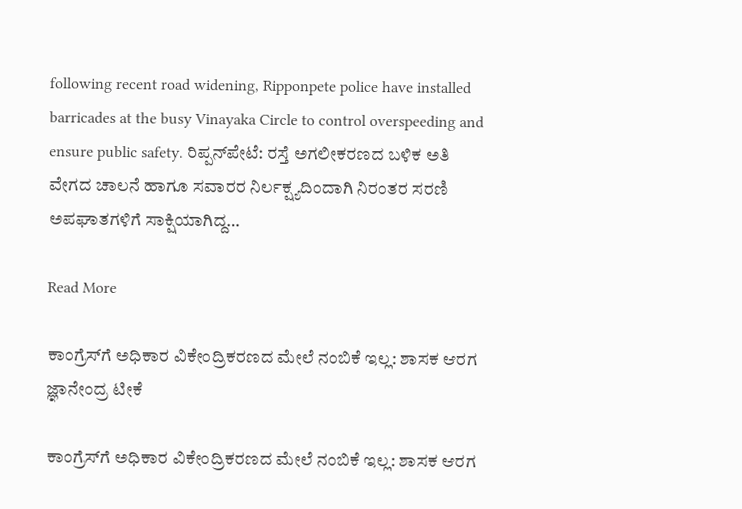following recent road widening, Ripponpete police have installed barricades at the busy Vinayaka Circle to control overspeeding and ensure public safety. ರಿಪ್ಪನ್‌ಪೇಟೆ: ರಸ್ತೆ ಅಗಲೀಕರಣದ ಬಳಿಕ ಅತಿ ವೇಗದ ಚಾಲನೆ ಹಾಗೂ ಸವಾರರ ನಿರ್ಲಕ್ಷ್ಯದಿಂದಾಗಿ ನಿರಂತರ ಸರಣಿ ಅಪಘಾತಗಳಿಗೆ ಸಾಕ್ಷಿಯಾಗಿದ್ದ…

Read More

ಕಾಂಗ್ರೆಸ್‌ಗೆ ಅಧಿಕಾರ ವಿಕೇಂದ್ರಿಕರಣದ ಮೇಲೆ ನಂಬಿಕೆ ಇಲ್ಲ: ಶಾಸಕ ಆರಗ ಜ್ಞಾನೇಂದ್ರ ಟೀಕೆ

ಕಾಂಗ್ರೆಸ್‌ಗೆ ಅಧಿಕಾರ ವಿಕೇಂದ್ರಿಕರಣದ ಮೇಲೆ ನಂಬಿಕೆ ಇಲ್ಲ: ಶಾಸಕ ಆರಗ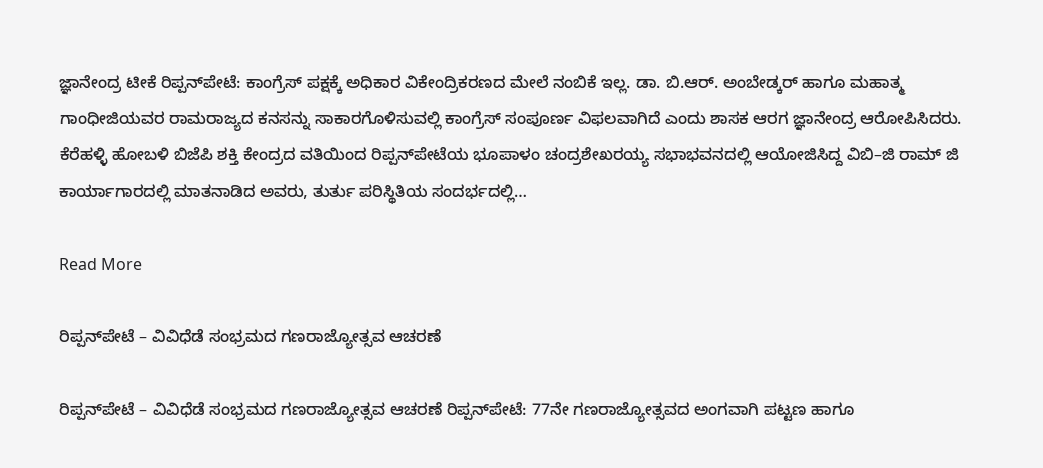ಜ್ಞಾನೇಂದ್ರ ಟೀಕೆ ರಿಪ್ಪನ್‌ಪೇಟೆ: ಕಾಂಗ್ರೆಸ್ ಪಕ್ಷಕ್ಕೆ ಅಧಿಕಾರ ವಿಕೇಂದ್ರಿಕರಣದ ಮೇಲೆ ನಂಬಿಕೆ ಇಲ್ಲ. ಡಾ. ಬಿ.ಆರ್. ಅಂಬೇಡ್ಕರ್ ಹಾಗೂ ಮಹಾತ್ಮ ಗಾಂಧೀಜಿಯವರ ರಾಮರಾಜ್ಯದ ಕನಸನ್ನು ಸಾಕಾರಗೊಳಿಸುವಲ್ಲಿ ಕಾಂಗ್ರೆಸ್ ಸಂಪೂರ್ಣ ವಿಫಲವಾಗಿದೆ ಎಂದು ಶಾಸಕ ಆರಗ ಜ್ಞಾನೇಂದ್ರ ಆರೋಪಿಸಿದರು. ಕೆರೆಹಳ್ಳಿ ಹೋಬಳಿ ಬಿಜೆಪಿ ಶಕ್ತಿ ಕೇಂದ್ರದ ವತಿಯಿಂದ ರಿಪ್ಪನ್‌ಪೇಟೆಯ ಭೂಪಾಳಂ ಚಂದ್ರಶೇಖರಯ್ಯ ಸಭಾಭವನದಲ್ಲಿ ಆಯೋಜಿಸಿದ್ದ ವಿಬಿ–ಜಿ ರಾಮ್ ಜಿ ಕಾರ್ಯಾಗಾರದಲ್ಲಿ ಮಾತನಾಡಿದ ಅವರು, ತುರ್ತು ಪರಿಸ್ಥಿತಿಯ ಸಂದರ್ಭದಲ್ಲಿ…

Read More

ರಿಪ್ಪನ್‌ಪೇಟೆ – ವಿವಿಧೆಡೆ ಸಂಭ್ರಮದ ಗಣರಾಜ್ಯೋತ್ಸವ ಆಚರಣೆ

ರಿಪ್ಪನ್‌ಪೇಟೆ – ವಿವಿಧೆಡೆ ಸಂಭ್ರಮದ ಗಣರಾಜ್ಯೋತ್ಸವ ಆಚರಣೆ ರಿಪ್ಪನ್‌ಪೇಟೆ: 77ನೇ ಗಣರಾಜ್ಯೋತ್ಸವದ ಅಂಗವಾಗಿ ಪಟ್ಟಣ ಹಾಗೂ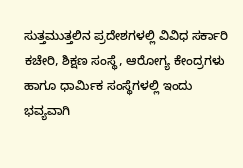ಸುತ್ತಮುತ್ತಲಿನ ಪ್ರದೇಶಗಳಲ್ಲಿ ವಿವಿಧ ಸರ್ಕಾರಿ ಕಚೇರಿ, ಶಿಕ್ಷಣ ಸಂಸ್ಥೆ, ಆರೋಗ್ಯ ಕೇಂದ್ರಗಳು ಹಾಗೂ ಧಾರ್ಮಿಕ ಸಂಸ್ಥೆಗಳಲ್ಲಿ ಇಂದು ಭವ್ಯವಾಗಿ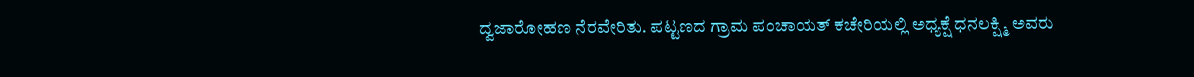ದ್ವಜಾರೋಹಣ ನೆರವೇರಿತು. ಪಟ್ಟಣದ ಗ್ರಾಮ ಪಂಚಾಯತ್ ಕಚೇರಿಯಲ್ಲಿ ಅಧ್ಯಕ್ಷೆ ಧನಲಕ್ಷ್ಮಿ ಅವರು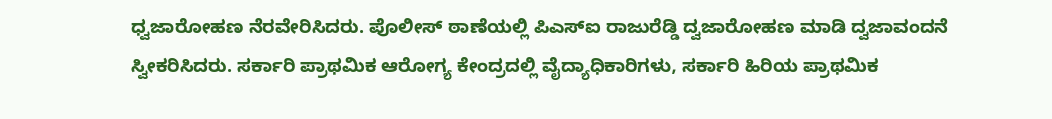ಧ್ವಜಾರೋಹಣ ನೆರವೇರಿಸಿದರು. ಪೊಲೀಸ್ ಠಾಣೆಯಲ್ಲಿ ಪಿಎಸ್‌ಐ ರಾಜುರೆಡ್ಡಿ ದ್ವಜಾರೋಹಣ ಮಾಡಿ ದ್ವಜಾವಂದನೆ ಸ್ವೀಕರಿಸಿದರು. ಸರ್ಕಾರಿ ಪ್ರಾಥಮಿಕ ಆರೋಗ್ಯ ಕೇಂದ್ರದಲ್ಲಿ ವೈದ್ಯಾಧಿಕಾರಿಗಳು, ಸರ್ಕಾರಿ ಹಿರಿಯ ಪ್ರಾಥಮಿಕ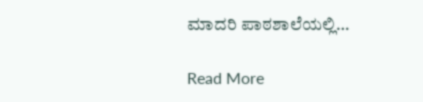ಮಾದರಿ ಪಾಠಶಾಲೆಯಲ್ಲಿ…

Read More